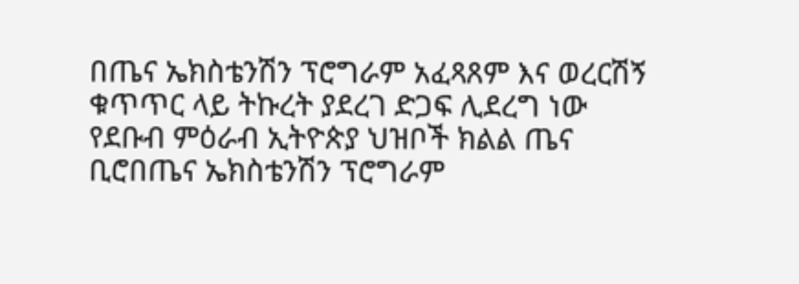በጤና ኤክስቴንሽን ፕሮግራም አፈጻጸም እና ወረርሽኝ ቁጥጥር ላይ ትኩረት ያደረገ ድጋፍ ሊደረግ ነው
የደቡብ ምዕራብ ኢትዮጵያ ህዝቦች ክልል ጤና ቢሮበጤና ኤክስቴንሽን ፕሮግራም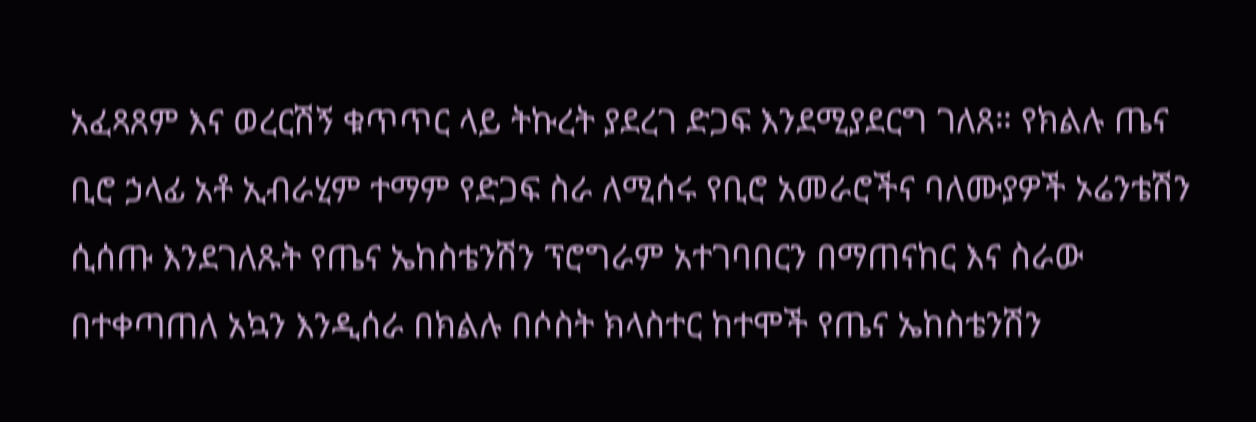አፈጻጸም እና ወረርሽኝ ቁጥጥር ላይ ትኩረት ያደረገ ድጋፍ እንደሚያደርግ ገለጸ። የክልሉ ጤና ቢሮ ኃላፊ አቶ ኢብራሂም ተማም የድጋፍ ስራ ለሚሰሩ የቢሮ አመራሮችና ባለሙያዎች ኦሬንቴሽን ሲሰጡ እንደገለጹት የጤና ኤከስቴንሽን ፕሮግራም አተገባበርን በማጠናከር እና ስራው በተቀጣጠለ አኳን እንዲሰራ በክልሉ በሶስት ክላስተር ከተሞች የጤና ኤከስቴንሽን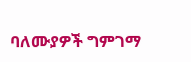ባለሙያዎች ግምገማ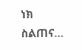ነክ ስልጠና…